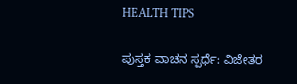HEALTH TIPS

ಪುಸ್ತಕ ವಾಚನ ಸ್ಪರ್ಧೆ: ವಿಜೇತರ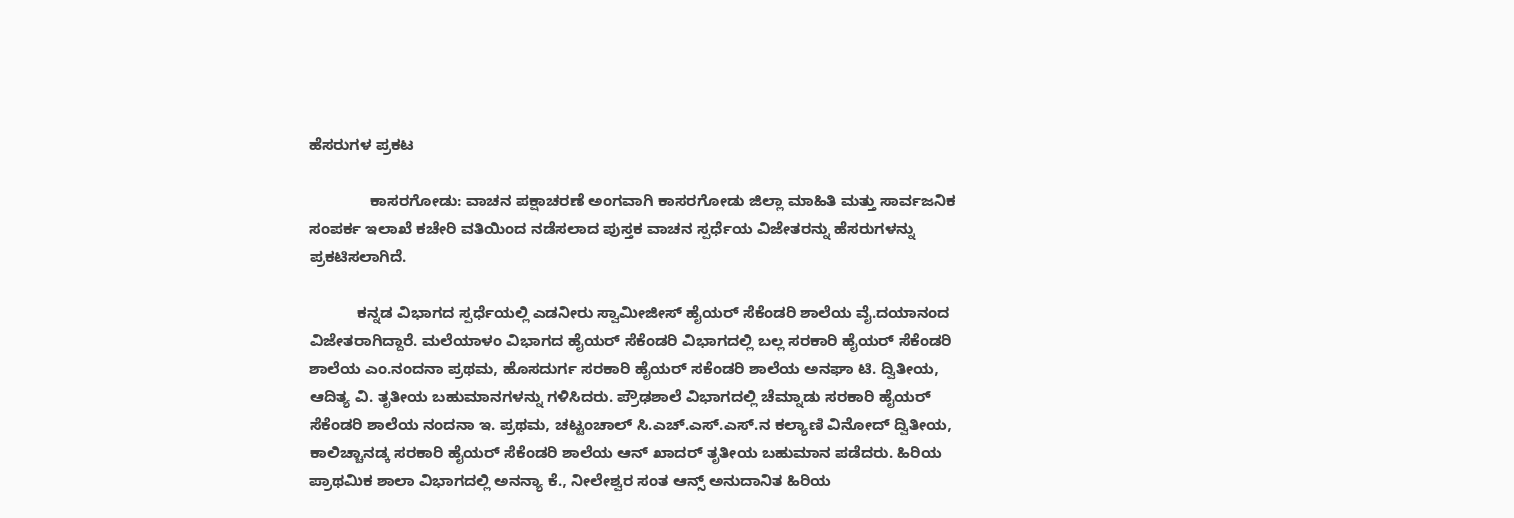ಹೆಸರುಗಳ ಪ್ರಕಟ

              ಕಾಸರಗೋಡು: ವಾಚನ ಪಕ್ಷಾಚರಣೆ ಅಂಗವಾಗಿ ಕಾಸರಗೋಡು ಜಿಲ್ಲಾ ಮಾಹಿತಿ ಮತ್ತು ಸಾರ್ವಜನಿಕ ಸಂಪರ್ಕ ಇಲಾಖೆ ಕಚೇರಿ ವತಿಯಿಂದ ನಡೆಸಲಾದ ಪುಸ್ತಕ ವಾಚನ ಸ್ಪರ್ಧೆಯ ವಿಜೇತರನ್ನು ಹೆಸರುಗಳನ್ನು ಪ್ರಕಟಿಸಲಾಗಿದೆ.

           ಕನ್ನಡ ವಿಭಾಗದ ಸ್ಪರ್ಧೆಯಲ್ಲಿ ಎಡನೀರು ಸ್ವಾಮೀಜೀಸ್ ಹೈಯರ್ ಸೆಕೆಂಡರಿ ಶಾಲೆಯ ವೈ.ದಯಾನಂದ ವಿಜೇತರಾಗಿದ್ದಾರೆ. ಮಲೆಯಾಳಂ ವಿಭಾಗದ ಹೈಯರ್ ಸೆಕೆಂಡರಿ ವಿಭಾಗದಲ್ಲಿ ಬಲ್ಲ ಸರಕಾರಿ ಹೈಯರ್ ಸೆಕೆಂಡರಿ ಶಾಲೆಯ ಎಂ.ನಂದನಾ ಪ್ರಥಮ, ಹೊಸದುರ್ಗ ಸರಕಾರಿ ಹೈಯರ್ ಸಕೆಂಡರಿ ಶಾಲೆಯ ಅನಘಾ ಟಿ. ದ್ವಿತೀಯ, ಆದಿತ್ಯ ವಿ. ತೃತೀಯ ಬಹುಮಾನಗಳನ್ನು ಗಳಿಸಿದರು. ಪ್ರೌಢಶಾಲೆ ವಿಭಾಗದಲ್ಲಿ ಚೆಮ್ನಾಡು ಸರಕಾರಿ ಹೈಯರ್ ಸೆಕೆಂಡರಿ ಶಾಲೆಯ ನಂದನಾ ಇ. ಪ್ರಥಮ, ಚಟ್ಟಂಚಾಲ್ ಸಿ.ಎಚ್.ಎಸ್.ಎಸ್.ನ ಕಲ್ಯಾಣಿ ವಿನೋದ್ ದ್ವಿತೀಯ, ಕಾಲಿಚ್ಚಾನಡ್ಕ ಸರಕಾರಿ ಹೈಯರ್ ಸೆಕೆಂಡರಿ ಶಾಲೆಯ ಆನ್ ಖಾದರ್ ತೃತೀಯ ಬಹುಮಾನ ಪಡೆದರು. ಹಿರಿಯ ಪ್ರಾಥಮಿಕ ಶಾಲಾ ವಿಭಾಗದಲ್ಲಿ ಅನನ್ಯಾ ಕೆ., ನೀಲೇಶ್ವರ ಸಂತ ಆನ್ಸ್ ಅನುದಾನಿತ ಹಿರಿಯ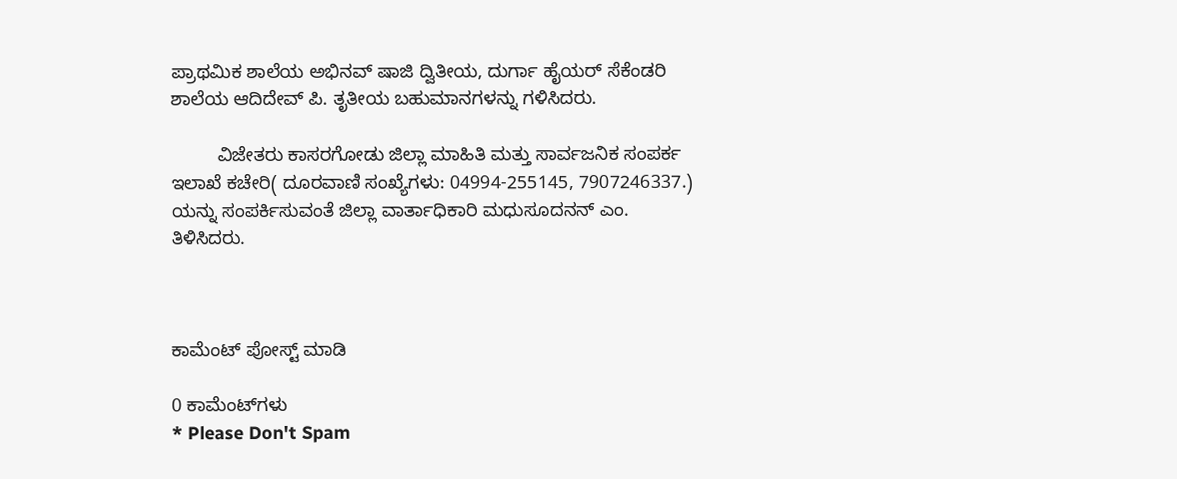ಪ್ರಾಥಮಿಕ ಶಾಲೆಯ ಅಭಿನವ್ ಷಾಜಿ ದ್ವಿತೀಯ, ದುರ್ಗಾ ಹೈಯರ್ ಸೆಕೆಂಡರಿ ಶಾಲೆಯ ಆದಿದೇವ್ ಪಿ. ತೃತೀಯ ಬಹುಮಾನಗಳನ್ನು ಗಳಿಸಿದರು.

         ವಿಜೇತರು ಕಾಸರಗೋಡು ಜಿಲ್ಲಾ ಮಾಹಿತಿ ಮತ್ತು ಸಾರ್ವಜನಿಕ ಸಂಪರ್ಕ ಇಲಾಖೆ ಕಚೇರಿ( ದೂರವಾಣಿ ಸಂಖ್ಯೆಗಳು: 04994-255145, 7907246337.) ಯನ್ನು ಸಂಪರ್ಕಿಸುವಂತೆ ಜಿಲ್ಲಾ ವಾರ್ತಾಧಿಕಾರಿ ಮಧುಸೂದನನ್ ಎಂ. ತಿಳಿಸಿದರು.



ಕಾಮೆಂಟ್‌‌ ಪೋಸ್ಟ್‌ ಮಾಡಿ

0 ಕಾಮೆಂಟ್‌ಗಳು
* Please Don't Spam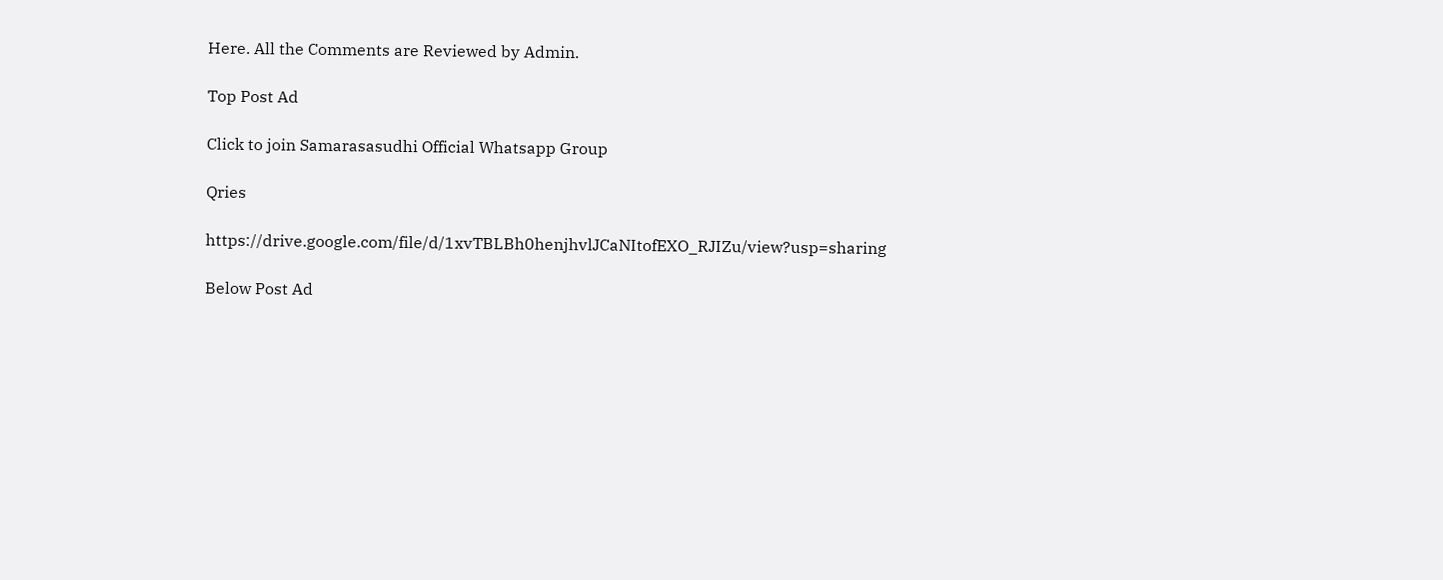Here. All the Comments are Reviewed by Admin.

Top Post Ad

Click to join Samarasasudhi Official Whatsapp Group

Qries

https://drive.google.com/file/d/1xvTBLBh0henjhvlJCaNItofEXO_RJIZu/view?usp=sharing

Below Post Ad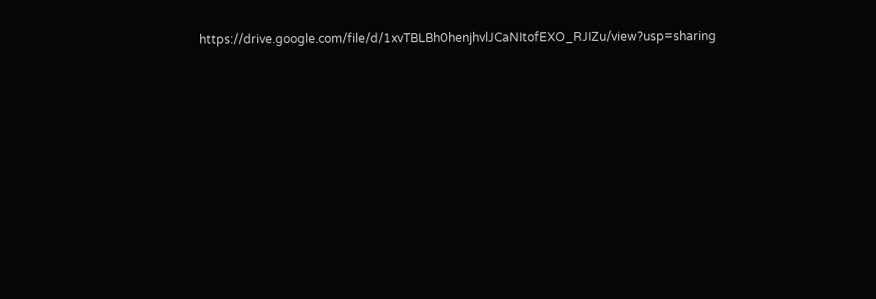https://drive.google.com/file/d/1xvTBLBh0henjhvlJCaNItofEXO_RJIZu/view?usp=sharing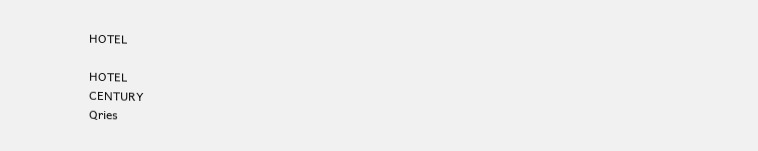HOTEL

HOTEL
CENTURY
Qries